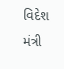વિદેશ મંત્રી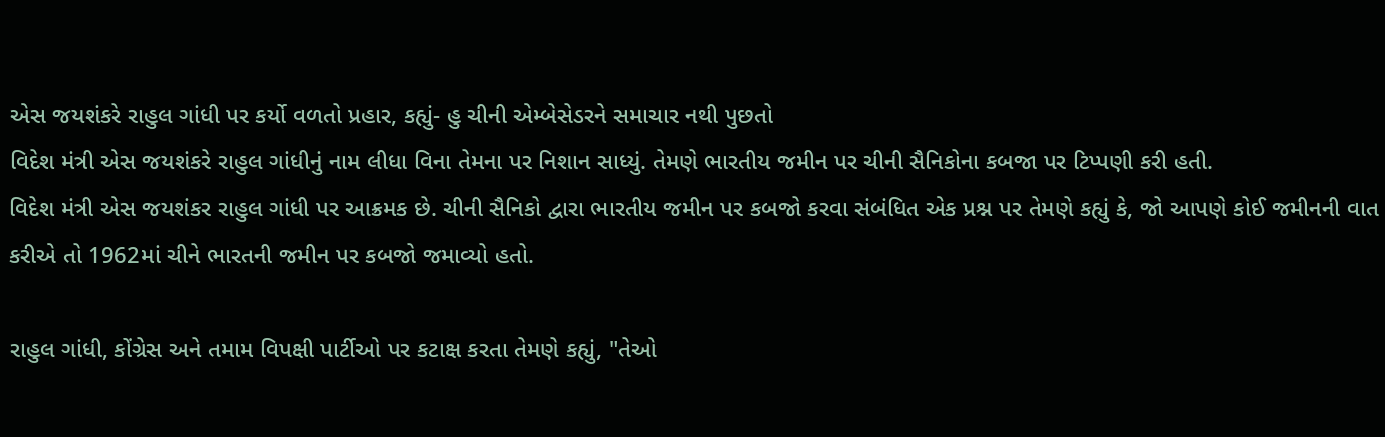એસ જયશંકરે રાહુલ ગાંધી પર કર્યો વળતો પ્રહાર, કહ્યું- હુ ચીની એમ્બેસેડરને સમાચાર નથી પુછતો
વિદેશ મંત્રી એસ જયશંકરે રાહુલ ગાંધીનું નામ લીધા વિના તેમના પર નિશાન સાધ્યું. તેમણે ભારતીય જમીન પર ચીની સૈનિકોના કબજા પર ટિપ્પણી કરી હતી.
વિદેશ મંત્રી એસ જયશંકર રાહુલ ગાંધી પર આક્રમક છે. ચીની સૈનિકો દ્વારા ભારતીય જમીન પર કબજો કરવા સંબંધિત એક પ્રશ્ન પર તેમણે કહ્યું કે, જો આપણે કોઈ જમીનની વાત કરીએ તો 1962માં ચીને ભારતની જમીન પર કબજો જમાવ્યો હતો.

રાહુલ ગાંધી, કોંગ્રેસ અને તમામ વિપક્ષી પાર્ટીઓ પર કટાક્ષ કરતા તેમણે કહ્યું, "તેઓ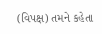(વિપક્ષ) તમને કહેતા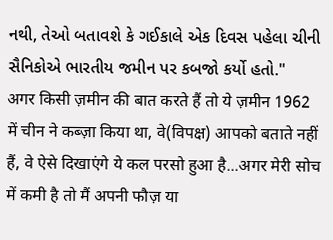નથી, તેઓ બતાવશે કે ગઈકાલે એક દિવસ પહેલા ચીની સૈનિકોએ ભારતીય જમીન પર કબજો કર્યો હતો."
अगर किसी ज़मीन की बात करते हैं तो ये ज़मीन 1962 में चीन ने कब्ज़ा किया था, वे(विपक्ष) आपको बताते नहीं हैं, वे ऐसे दिखाएंगे ये कल परसो हुआ है...अगर मेरी सोच में कमी है तो मैं अपनी फौज़ या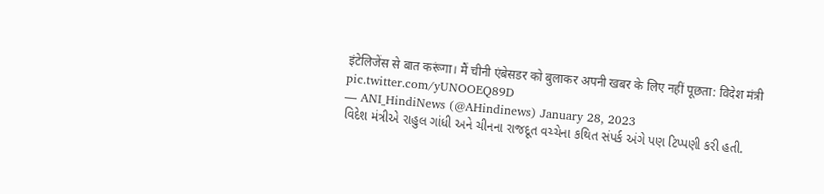इंटेलिजेंस से बात करूंगा। मैं चीनी एंबेसडर को बुलाकर अपनी खबर के लिए नहीं पूछता: विदेश मंत्री pic.twitter.com/yUNOOEQ89D
— ANI_HindiNews (@AHindinews) January 28, 2023
વિદેશ મંત્રીએ રાહુલ ગાંધી અને ચીનના રાજદૂત વચ્ચેના કથિત સંપર્ક અંગે પણ ટિપ્પણી કરી હતી.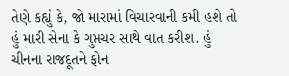તેણે કહ્યું કે, જો મારામાં વિચારવાની કમી હશે તો હું મારી સેના કે ગુપ્તચર સાથે વાત કરીશ. હું ચીનના રાજદૂતને ફોન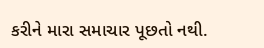કરીને મારા સમાચાર પૂછતો નથી.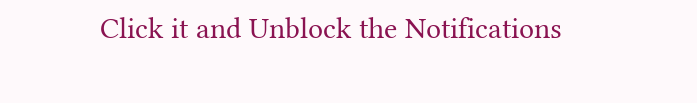Click it and Unblock the Notifications